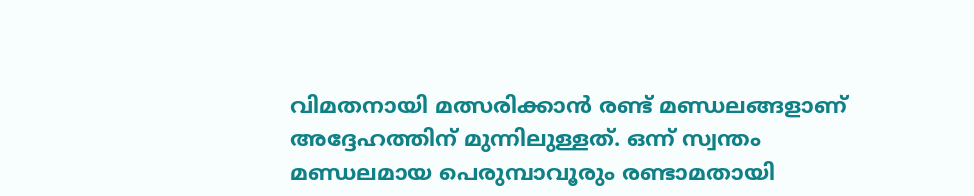വിമതനായി മത്സരിക്കാൻ രണ്ട് മണ്ഡലങ്ങളാണ് അദ്ദേഹത്തിന് മുന്നിലുള്ളത്. ഒന്ന് സ്വന്തം മണ്ഡലമായ പെരുമ്പാവൂരും രണ്ടാമതായി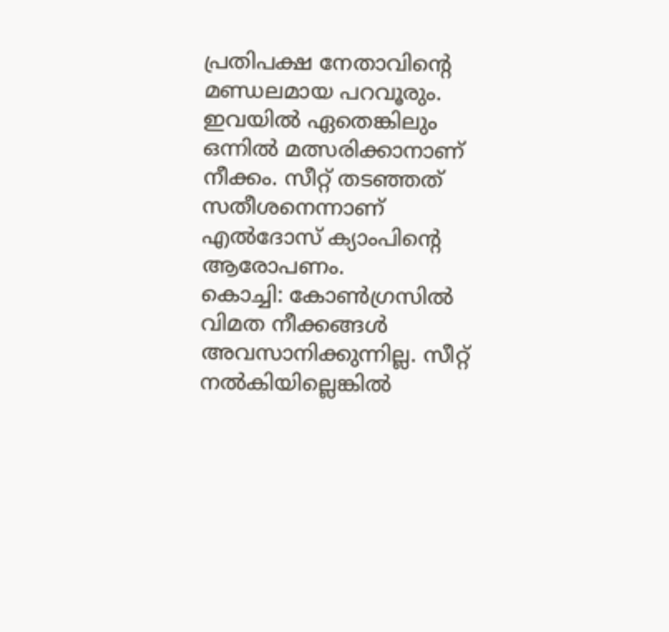പ്രതിപക്ഷ നേതാവിന്റെ മണ്ഡലമായ പറവൂരും. ഇവയിൽ ഏതെങ്കിലും ഒന്നിൽ മത്സരിക്കാനാണ് നീക്കം. സീറ്റ് തടഞ്ഞത് സതീശനെന്നാണ് എൽദോസ് ക്യാംപിന്റെ ആരോപണം.
കൊച്ചി: കോൺഗ്രസിൽ വിമത നീക്കങ്ങൾ അവസാനിക്കുന്നില്ല. സീറ്റ് നൽകിയില്ലെങ്കിൽ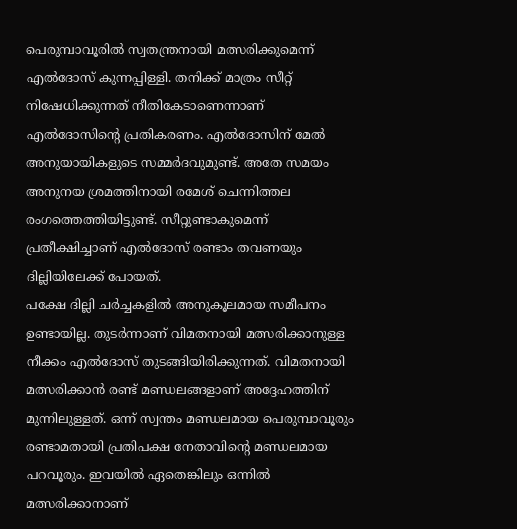പെരുമ്പാവൂരിൽ സ്വതന്ത്രനായി മത്സരിക്കുമെന്ന് എൽദോസ് കുന്നപ്പിള്ളി. തനിക്ക് മാത്രം സീറ്റ് നിഷേധിക്കുന്നത് നീതികേടാണെന്നാണ് എൽദോസിന്റെ പ്രതികരണം. എൽദോസിന് മേൽ അനുയായികളുടെ സമ്മർദവുമുണ്ട്. അതേ സമയം അനുനയ ശ്രമത്തിനായി രമേശ് ചെന്നിത്തല രംഗത്തെത്തിയിട്ടുണ്ട്. സീറ്റുണ്ടാകുമെന്ന് പ്രതീക്ഷിച്ചാണ് എൽദോസ് രണ്ടാം തവണയും ദില്ലിയിലേക്ക് പോയത്.
പക്ഷേ ദില്ലി ചർച്ചകളിൽ അനുകൂലമായ സമീപനം ഉണ്ടായില്ല. തുടർന്നാണ് വിമതനായി മത്സരിക്കാനുള്ള നീക്കം എൽദോസ് തുടങ്ങിയിരിക്കുന്നത്. വിമതനായി മത്സരിക്കാൻ രണ്ട് മണ്ഡലങ്ങളാണ് അദ്ദേഹത്തിന് മുന്നിലുള്ളത്. ഒന്ന് സ്വന്തം മണ്ഡലമായ പെരുമ്പാവൂരും രണ്ടാമതായി പ്രതിപക്ഷ നേതാവിന്റെ മണ്ഡലമായ പറവൂരും. ഇവയിൽ ഏതെങ്കിലും ഒന്നിൽ മത്സരിക്കാനാണ്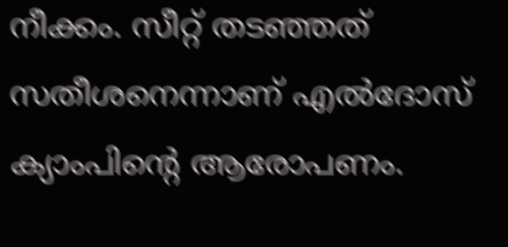നീക്കം. സീറ്റ് തടഞ്ഞത് സതീശനെന്നാണ് എൽദോസ് ക്യാംപിന്റെ ആരോപണം.